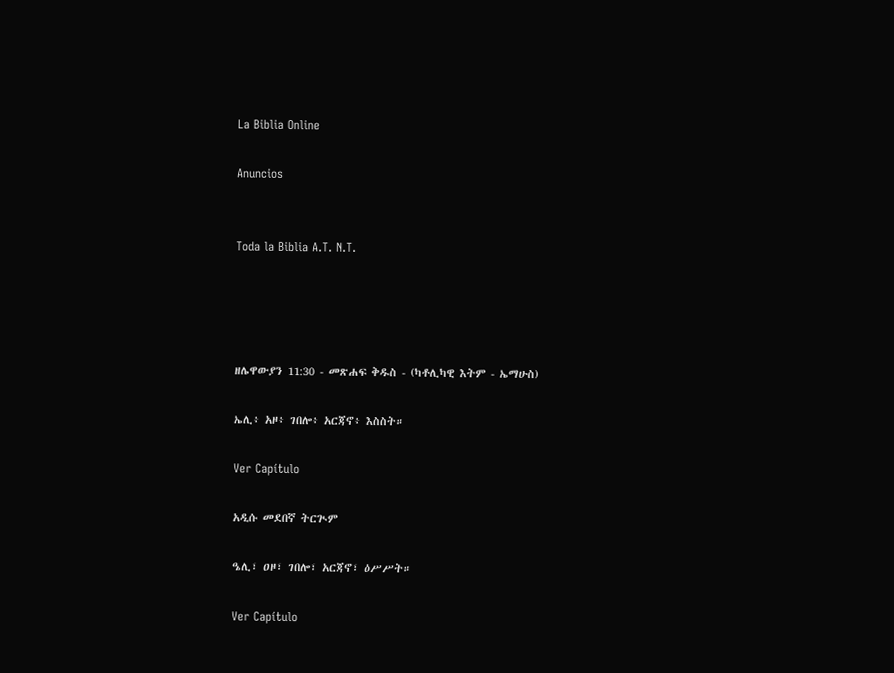La Biblia Online

Anuncios


Toda la Biblia A.T. N.T.




ዘሌዋውያን 11:30 - መጽሐፍ ቅዱስ - (ካቶሊካዊ እትም - ኤማሁስ)

ኤሊ፥ አዞ፥ ገበሎ፥ አርጃኖ፥ እስስት።

Ver Capítulo

አዲሱ መደበኛ ትርጒም

ዔሊ፣ ዐዞ፣ ገበሎ፣ አርጃኖ፣ ዕሥሥት።

Ver Capítulo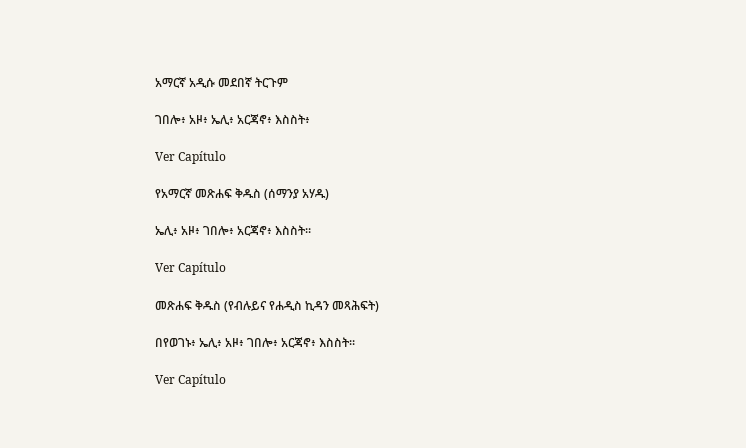አማርኛ አዲሱ መደበኛ ትርጉም

ገበሎ፥ አዞ፥ ኤሊ፥ አርጃኖ፥ እስስት፥

Ver Capítulo

የአማርኛ መጽሐፍ ቅዱስ (ሰማንያ አሃዱ)

ኤሊ፥ አዞ፥ ገበሎ፥ አርጃኖ፥ እስስት።

Ver Capítulo

መጽሐፍ ቅዱስ (የብሉይና የሐዲስ ኪዳን መጻሕፍት)

በየወገኑ፥ ኤሊ፥ አዞ፥ ገበሎ፥ አርጃኖ፥ እስስት።

Ver Capítulo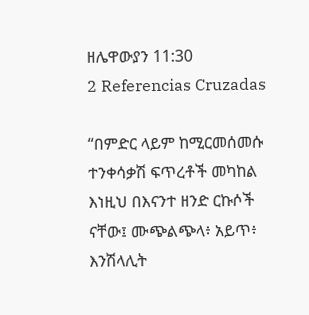ዘሌዋውያን 11:30
2 Referencias Cruzadas

“በምድር ላይም ከሚርመሰመሱ ተንቀሳቃሽ ፍጥረቶች መካከል እነዚህ በእናንተ ዘንድ ርኩሶች ናቸው፤ ሙጭልጭላ፥ አይጥ፥ እንሽላሊት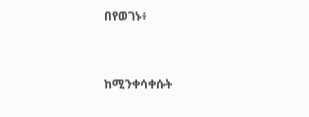በየወገኑ፥


ከሚንቀሳቀሱት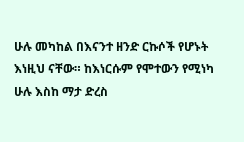ሁሉ መካከል በእናንተ ዘንድ ርኩሶች የሆኑት እነዚህ ናቸው። ከእነርሱም የሞተውን የሚነካ ሁሉ እስከ ማታ ድረስ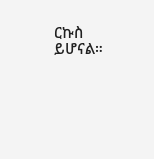ርኩስ ይሆናል።